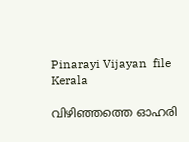Pinarayi Vijayan  file
Kerala

വിഴിഞ്ഞത്തെ ഓഹരി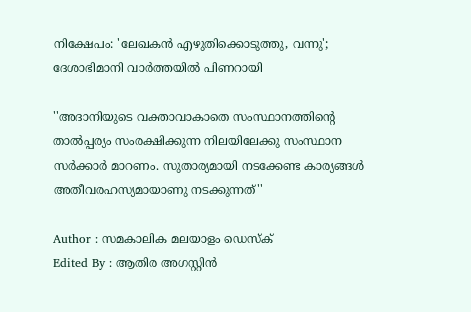നിക്ഷേപം: 'ലേഖകന്‍ എഴുതിക്കൊടുത്തു, വന്നു'; ദേശാഭിമാനി വാര്‍ത്തയില്‍ പിണറായി

''അദാനിയുടെ വക്താവാകാതെ സംസ്ഥാനത്തിന്റെ താല്‍പ്പര്യം സംരക്ഷിക്കുന്ന നിലയിലേക്കു സംസ്ഥാന സര്‍ക്കാര്‍ മാറണം. സുതാര്യമായി നടക്കേണ്ട കാര്യങ്ങള്‍ അതീവരഹസ്യമായാണു നടക്കുന്നത്''

Author : സമകാലിക മലയാളം ഡെസ്ക്
Edited By : ആതിര അഗസ്റ്റിന്‍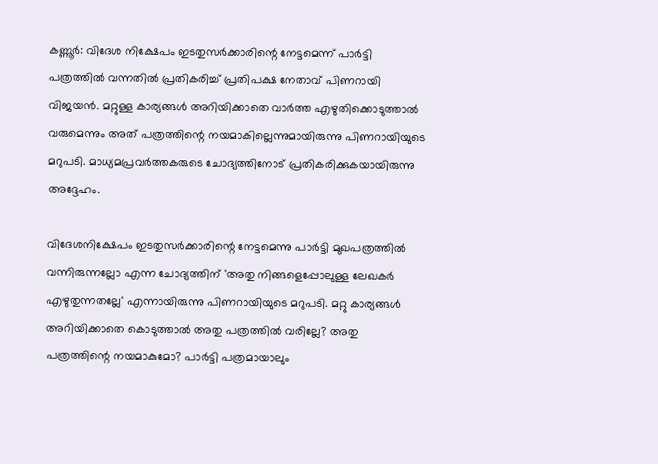കണ്ണൂര്‍: വിദേശ നിക്ഷേപം ഇടതുസര്‍ക്കാരിന്റെ നേട്ടമെന്ന് പാര്‍ട്ടി പത്രത്തില്‍ വന്നതില്‍ പ്രതികരിച്ച് പ്രതിപക്ഷ നേതാവ് പിണറായി വിജയന്‍. മറ്റുള്ള കാര്യങ്ങള്‍ അറിയിക്കാതെ വാര്‍ത്ത എഴുതിക്കൊടുത്താല്‍ വരുമെന്നും അത് പത്രത്തിന്റെ നയമാകില്ലെന്നുമായിരുന്നു പിണറായിയുടെ മറുപടി. മാധ്യമപ്രവര്‍ത്തകരുടെ ചോദ്യത്തിനോട് പ്രതികരിക്കുകയായിരുന്നു അദ്ദേഹം.

വിദേശനിക്ഷേപം ഇടതുസര്‍ക്കാരിന്റെ നേട്ടമെന്നു പാര്‍ട്ടി മുഖപത്രത്തില്‍ വന്നിരുന്നല്ലോ എന്ന ചോദ്യത്തിന് 'അതു നിങ്ങളെപ്പോലുള്ള ലേഖകര്‍ എഴുതുന്നതല്ലേ' എന്നായിരുന്നു പിണറായിയുടെ മറുപടി. മറ്റു കാര്യങ്ങള്‍ അറിയിക്കാതെ കൊടുത്താല്‍ അതു പത്രത്തില്‍ വരില്ലേ? അതു പത്രത്തിന്റെ നയമാകുമോ? പാര്‍ട്ടി പത്രമായാലും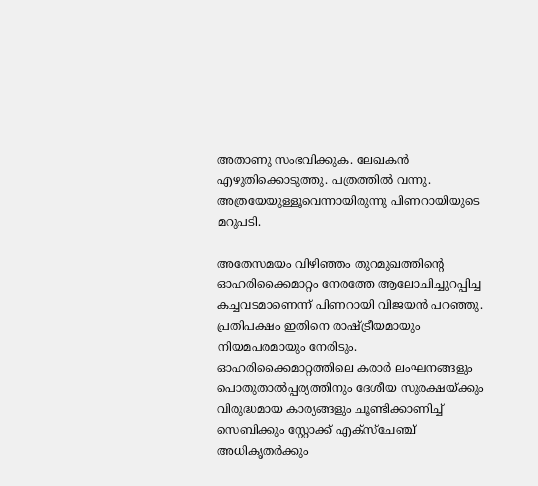അതാണു സംഭവിക്കുക. ലേഖകന്‍ എഴുതിക്കൊടുത്തു. പത്രത്തില്‍ വന്നു. അത്രയേയുള്ളൂവെന്നായിരുന്നു പിണറായിയുടെ മറുപടി.

അതേസമയം വിഴിഞ്ഞം തുറമുഖത്തിന്റെ ഓഹരിക്കൈമാറ്റം നേരത്തേ ആലോചിച്ചുറപ്പിച്ച കച്ചവടമാണെന്ന് പിണറായി വിജയന്‍ പറഞ്ഞു. പ്രതിപക്ഷം ഇതിനെ രാഷ്ട്രീയമായും നിയമപരമായും നേരിടും. ഓഹരിക്കൈമാറ്റത്തിലെ കരാര്‍ ലംഘനങ്ങളും പൊതുതാല്‍പ്പര്യത്തിനും ദേശീയ സുരക്ഷയ്ക്കും വിരുദ്ധമായ കാര്യങ്ങളും ചൂണ്ടിക്കാണിച്ച് സെബിക്കും സ്റ്റോക്ക് എക്‌സ്‌ചേഞ്ച് അധികൃതര്‍ക്കും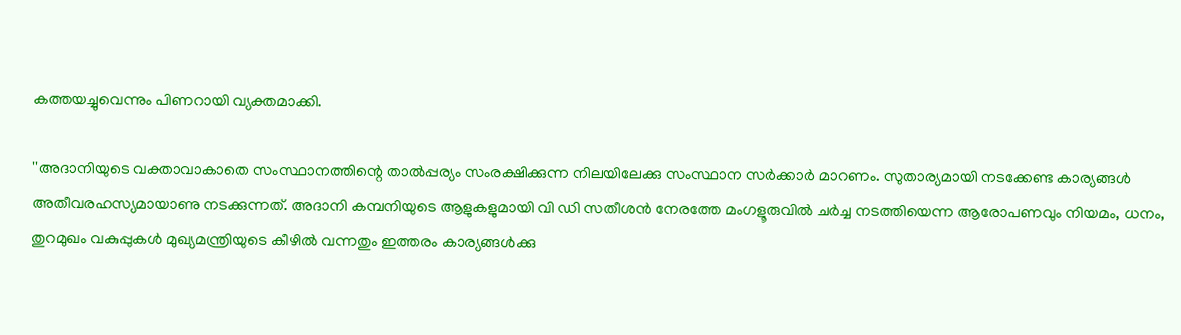കത്തയച്ചുവെന്നും പിണറായി വ്യക്തമാക്കി.

''അദാനിയുടെ വക്താവാകാതെ സംസ്ഥാനത്തിന്റെ താല്‍പ്പര്യം സംരക്ഷിക്കുന്ന നിലയിലേക്കു സംസ്ഥാന സര്‍ക്കാര്‍ മാറണം. സുതാര്യമായി നടക്കേണ്ട കാര്യങ്ങള്‍ അതീവരഹസ്യമായാണു നടക്കുന്നത്. അദാനി കമ്പനിയുടെ ആളുകളുമായി വി ഡി സതീശന്‍ നേരത്തേ മംഗളൂരുവില്‍ ചര്‍ച്ച നടത്തിയെന്ന ആരോപണവും നിയമം, ധനം, തുറമുഖം വകുപ്പുകള്‍ മുഖ്യമന്ത്രിയുടെ കീഴില്‍ വന്നതും ഇത്തരം കാര്യങ്ങള്‍ക്കു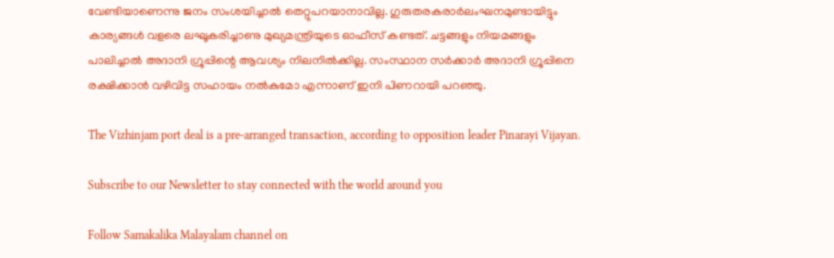വേണ്ടിയാണെന്നു ജനം സംശയിച്ചാല്‍ തെറ്റുപറയാനാവില്ല. ഗുരുതരകരാര്‍ലംഘനമുണ്ടായിട്ടും കാര്യങ്ങള്‍ വളരെ ലഘൂകരിച്ചാണു മുഖ്യമന്ത്രിയുടെ ഓഫീസ് കണ്ടത്. ചട്ടങ്ങളും നിയമങ്ങളും പാലിച്ചാല്‍ അദാനി ഗ്രൂപ്പിന്റെ ആവശ്യം നിലനില്‍ക്കില്ല. സംസ്ഥാന സര്‍ക്കാര്‍ അദാനി ഗ്രൂപ്പിനെ രക്ഷിക്കാന്‍ വഴിവിട്ട സഹായം നല്‍കുമോ എന്നാണ് ഇനി പിണറായി പറഞ്ഞു.

The Vizhinjam port deal is a pre-arranged transaction, according to opposition leader Pinarayi Vijayan.

Subscribe to our Newsletter to stay connected with the world around you

Follow Samakalika Malayalam channel on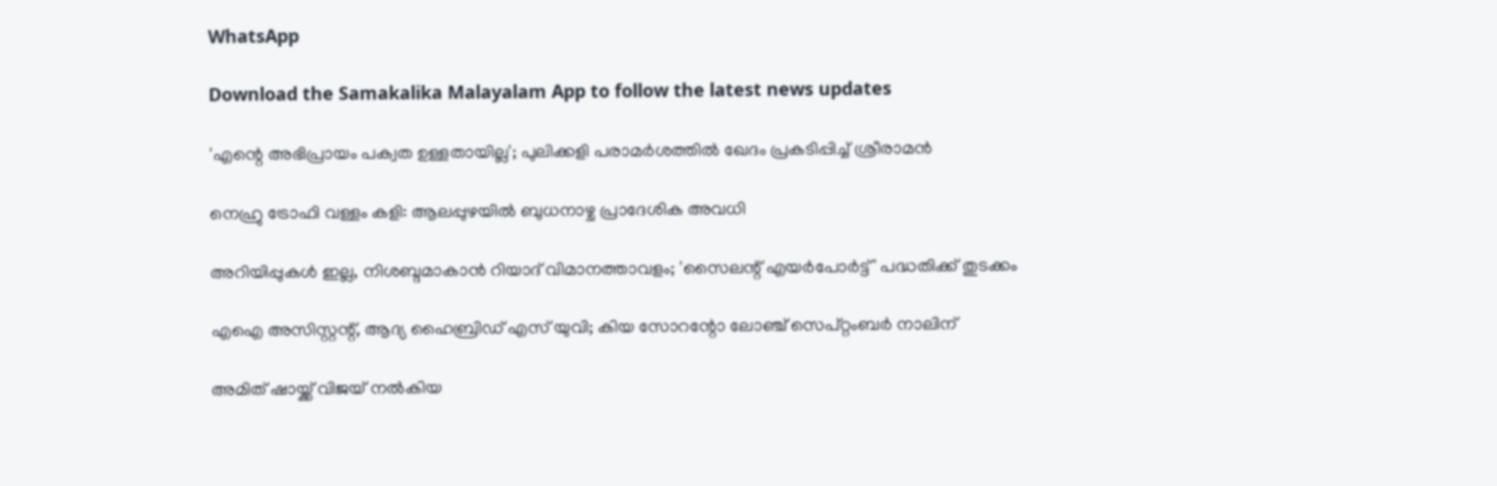WhatsApp

Download the Samakalika Malayalam App to follow the latest news updates

'എന്റെ അഭിപ്രായം പക്വത ഉള്ളതായില്ല'; പുലിക്കളി പരാമര്‍ശത്തില്‍ ഖേദം പ്രകടിപ്പിച്ച് ശ്രീരാമന്‍

നെഹ്രു ട്രോഫി വള്ളം കളി: ആലപ്പുഴയില്‍ ബുധനാഴ്ച പ്രാദേശിക അവധി

അറിയിപ്പുകള്‍ ഇല്ല, നിശബ്ദമാകാന്‍ റിയാദ് വിമാനത്താവളം; 'സൈലന്റ് എയര്‍പോര്‍ട്ട്' പദ്ധതിക്ക് തുടക്കം

എഐ അസിസ്റ്റന്റ്, ആദ്യ ഹൈബ്രിഡ് എസ് യുവി; കിയ സോറന്റോ ലോഞ്ച് സെപ്റ്റംബര്‍ നാലിന്

അമിത് ഷായ്ക്ക് വിജയ് നല്‍കിയ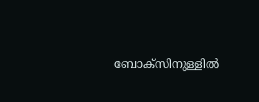ബോക്‌സിനുള്ളില്‍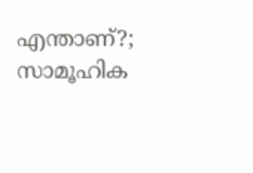എന്താണ്?; സാമൂഹിക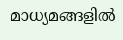മാധ്യമങ്ങളില്‍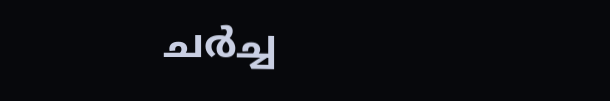ചര്‍ച്ച